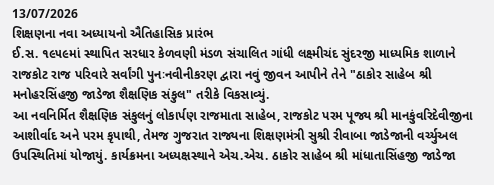13/07/2026
શિક્ષણના નવા અધ્યાયનો ઐતિહાસિક પ્રારંભ
ઈ.સ. ૧૯૫૯માં સ્થાપિત સરધાર કેળવણી મંડળ સંચાલિત ગાંધી લક્ષ્મીચંદ સુંદરજી માધ્યમિક શાળાને રાજકોટ રાજ પરિવારે સર્વાંગી પુનઃનવીનીકરણ દ્વારા નવું જીવન આપીને તેને "ઠાકોર સાહેબ શ્રી મનોહરસિંહજી જાડેજા શૈક્ષણિક સંકુલ" તરીકે વિકસાવ્યું.
આ નવનિર્મિત શૈક્ષણિક સંકુલનું લોકાર્પણ રાજમાતા સાહેબ, રાજકોટ પરમ પૂજ્ય શ્રી માનકુંવરિદેવીજીના આશીર્વાદ અને પરમ કૃપાથી, તેમજ ગુજરાત રાજ્યના શિક્ષણમંત્રી સુશ્રી રીવાબા જાડેજાની વર્ચ્યુઅલ ઉપસ્થિતિમાં યોજાયું. કાર્યક્રમના અધ્યક્ષસ્થાને એચ.એચ. ઠાકોર સાહેબ શ્રી માંધાતાસિંહજી જાડેજા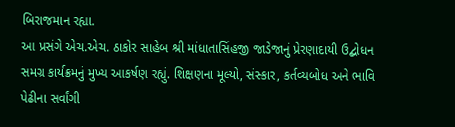બિરાજમાન રહ્યા.
આ પ્રસંગે એચ.એચ. ઠાકોર સાહેબ શ્રી માંધાતાસિંહજી જાડેજાનું પ્રેરણાદાયી ઉદ્બોધન સમગ્ર કાર્યક્રમનું મુખ્ય આકર્ષણ રહ્યું. શિક્ષણના મૂલ્યો, સંસ્કાર, કર્તવ્યબોધ અને ભાવિ પેઢીના સર્વાંગી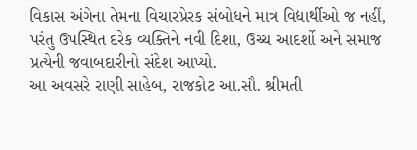વિકાસ અંગેના તેમના વિચારપ્રેરક સંબોધને માત્ર વિદ્યાર્થીઓ જ નહીં, પરંતુ ઉપસ્થિત દરેક વ્યક્તિને નવી દિશા, ઉચ્ચ આદર્શો અને સમાજ પ્રત્યેની જવાબદારીનો સંદેશ આપ્યો.
આ અવસરે રાણી સાહેબ, રાજકોટ આ.સૌ. શ્રીમતી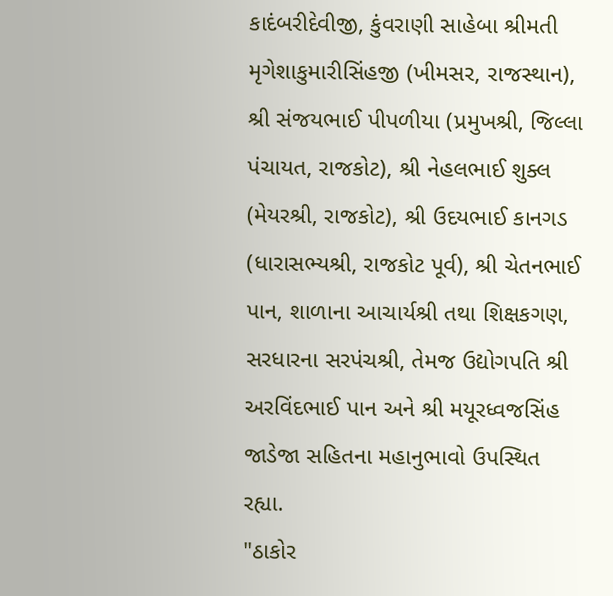કાદંબરીદેવીજી, કુંવરાણી સાહેબા શ્રીમતી મૃગેશાકુમારીસિંહજી (ખીમસર, રાજસ્થાન), શ્રી સંજયભાઈ પીપળીયા (પ્રમુખશ્રી, જિલ્લા પંચાયત, રાજકોટ), શ્રી નેહલભાઈ શુક્લ (મેયરશ્રી, રાજકોટ), શ્રી ઉદયભાઈ કાનગડ (ધારાસભ્યશ્રી, રાજકોટ પૂર્વ), શ્રી ચેતનભાઈ પાન, શાળાના આચાર્યશ્રી તથા શિક્ષકગણ, સરધારના સરપંચશ્રી, તેમજ ઉદ્યોગપતિ શ્રી અરવિંદભાઈ પાન અને શ્રી મયૂરધ્વજસિંહ જાડેજા સહિતના મહાનુભાવો ઉપસ્થિત રહ્યા.
"ઠાકોર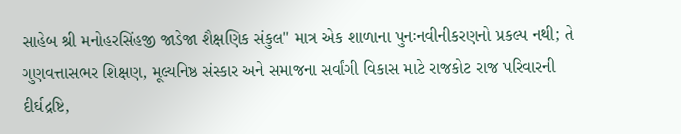સાહેબ શ્રી મનોહરસિંહજી જાડેજા શૈક્ષણિક સંકુલ" માત્ર એક શાળાના પુનઃનવીનીકરણનો પ્રકલ્પ નથી; તે ગુણવત્તાસભર શિક્ષણ, મૂલ્યનિષ્ઠ સંસ્કાર અને સમાજના સર્વાંગી વિકાસ માટે રાજકોટ રાજ પરિવારની દીર્ઘદ્રષ્ટિ,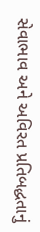સેવાભાવ અને અવિરત પ્રતિબદ્ધતાનું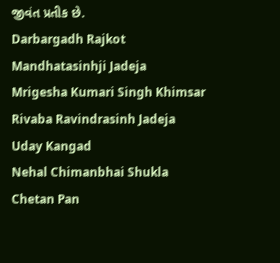જીવંત પ્રતીક છે.
Darbargadh Rajkot
Mandhatasinhji Jadeja
Mrigesha Kumari Singh Khimsar
Rivaba Ravindrasinh Jadeja
Uday Kangad
Nehal Chimanbhai Shukla
Chetan Pan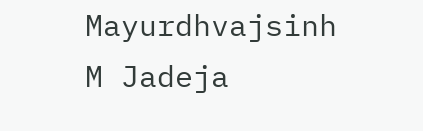Mayurdhvajsinh M Jadeja